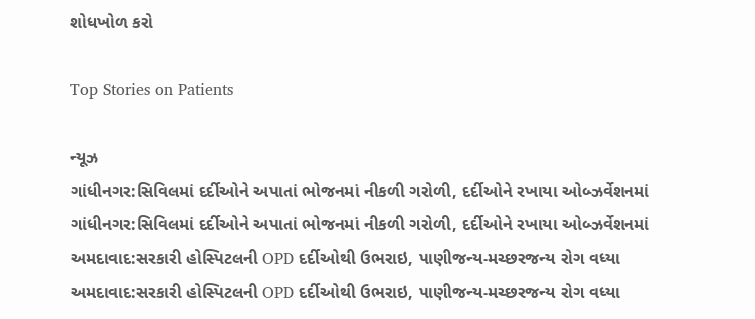શોધખોળ કરો

Top Stories on Patients

ન્યૂઝ
ગાંધીનગર:સિવિલમાં દર્દીઓને અપાતાં ભોજનમાં નીકળી ગરોળી, દર્દીઓને રખાયા ઓબ્ઝર્વેશનમાં
ગાંધીનગર:સિવિલમાં દર્દીઓને અપાતાં ભોજનમાં નીકળી ગરોળી, દર્દીઓને રખાયા ઓબ્ઝર્વેશનમાં
અમદાવાદ:સરકારી હોસ્પિટલની OPD દર્દીઓથી ઉભરાઇ, પાણીજન્ય-મચ્છરજન્ય રોગ વધ્યા
અમદાવાદ:સરકારી હોસ્પિટલની OPD દર્દીઓથી ઉભરાઇ, પાણીજન્ય-મચ્છરજન્ય રોગ વધ્યા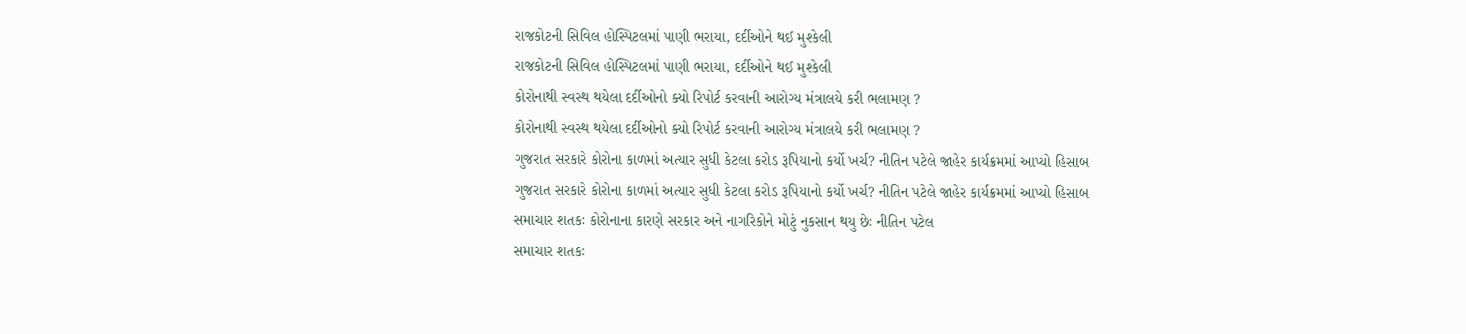રાજકોટની સિવિલ હોસ્પિટલમાં પાણી ભરાયા, દર્દીઓને થઈ મુશ્કેલી
રાજકોટની સિવિલ હોસ્પિટલમાં પાણી ભરાયા, દર્દીઓને થઈ મુશ્કેલી
કોરોનાથી સ્વસ્થ થયેલા દર્દીઓનો ક્યો રિપોર્ટ કરવાની આરોગ્ય મંત્રાલયે કરી ભલામણ ?
કોરોનાથી સ્વસ્થ થયેલા દર્દીઓનો ક્યો રિપોર્ટ કરવાની આરોગ્ય મંત્રાલયે કરી ભલામણ ?
ગુજરાત સરકારે કોરોના કાળમાં અત્યાર સુધી કેટલા કરોડ રૂપિયાનો કર્યો ખર્ચ? નીતિન પટેલે જાહેર કાર્યક્રમમાં આપ્યો હિસાબ
ગુજરાત સરકારે કોરોના કાળમાં અત્યાર સુધી કેટલા કરોડ રૂપિયાનો કર્યો ખર્ચ? નીતિન પટેલે જાહેર કાર્યક્રમમાં આપ્યો હિસાબ
સમાચાર શતકઃ કોરોનાના કારણે સરકાર અને નાગરિકોને મોટું નુકસાન થયુ છેઃ નીતિન પટેલ
સમાચાર શતકઃ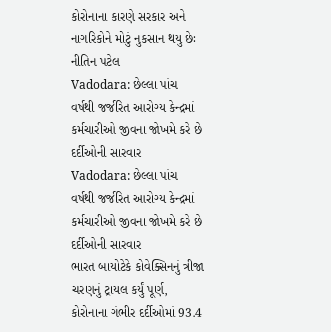કોરોનાના કારણે સરકાર અને નાગરિકોને મોટું નુકસાન થયુ છેઃ નીતિન પટેલ
Vadodara: છેલ્લા પાંચ વર્ષથી જર્જરિત આરોગ્ય કેન્દ્રમાં કર્મચારીઓ જીવના જોખમે કરે છે દર્દીઓની સારવાર
Vadodara: છેલ્લા પાંચ વર્ષથી જર્જરિત આરોગ્ય કેન્દ્રમાં કર્મચારીઓ જીવના જોખમે કરે છે દર્દીઓની સારવાર
ભારત બાયોટેકે કોવેક્સિનનું ત્રીજા ચરણનું ટ્રાયલ કર્યું પૂર્ણ, કોરોનાના ગંભીર દર્દીઓમાં 93.4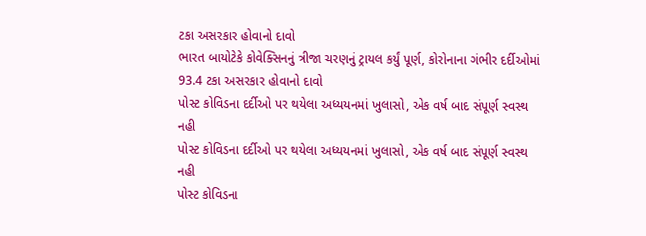ટકા અસરકાર હોવાનો દાવો
ભારત બાયોટેકે કોવેક્સિનનું ત્રીજા ચરણનું ટ્રાયલ કર્યું પૂર્ણ, કોરોનાના ગંભીર દર્દીઓમાં 93.4 ટકા અસરકાર હોવાનો દાવો
પોસ્ટ કોવિડના દર્દીઓ પર થયેલા અધ્યયનમાં ખુલાસો, એક વર્ષ બાદ સંપૂર્ણ સ્વસ્થ નહી
પોસ્ટ કોવિડના દર્દીઓ પર થયેલા અધ્યયનમાં ખુલાસો, એક વર્ષ બાદ સંપૂર્ણ સ્વસ્થ નહી
પોસ્ટ કોવિડના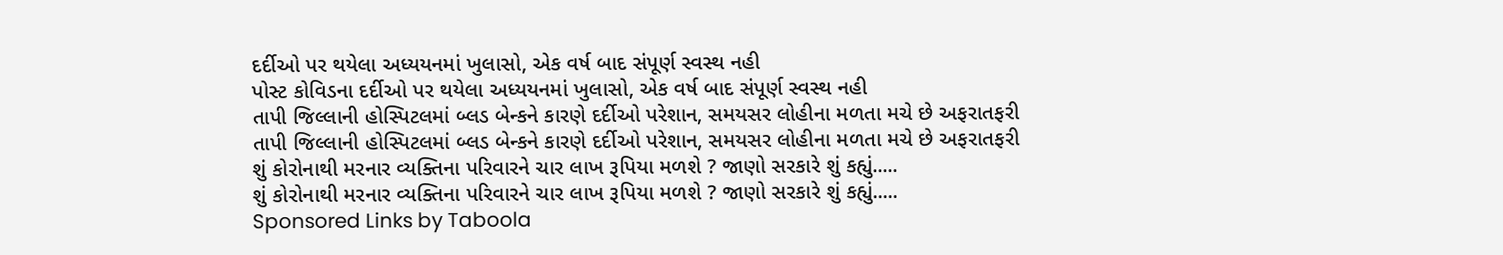દર્દીઓ પર થયેલા અધ્યયનમાં ખુલાસો, એક વર્ષ બાદ સંપૂર્ણ સ્વસ્થ નહી
પોસ્ટ કોવિડના દર્દીઓ પર થયેલા અધ્યયનમાં ખુલાસો, એક વર્ષ બાદ સંપૂર્ણ સ્વસ્થ નહી
તાપી જિલ્લાની હોસ્પિટલમાં બ્લડ બેન્કને કારણે દર્દીઓ પરેશાન, સમયસર લોહીના મળતા મચે છે અફરાતફરી
તાપી જિલ્લાની હોસ્પિટલમાં બ્લડ બેન્કને કારણે દર્દીઓ પરેશાન, સમયસર લોહીના મળતા મચે છે અફરાતફરી
શું કોરોનાથી મરનાર વ્યક્તિના પરિવારને ચાર લાખ રૂપિયા મળશે ? જાણો સરકારે શું કહ્યું.....
શું કોરોનાથી મરનાર વ્યક્તિના પરિવારને ચાર લાખ રૂપિયા મળશે ? જાણો સરકારે શું કહ્યું.....
Sponsored Links by Taboola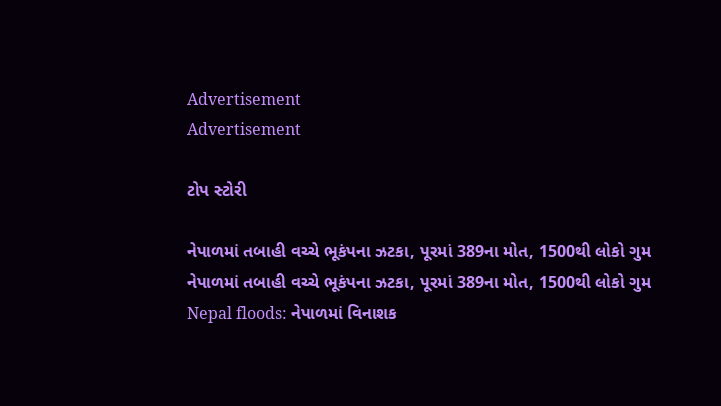Advertisement
Advertisement

ટોપ સ્ટોરી

નેપાળમાં તબાહી વચ્ચે ભૂકંપના ઝટકા, પૂરમાં 389ના મોત, 1500થી લોકો ગુમ
નેપાળમાં તબાહી વચ્ચે ભૂકંપના ઝટકા, પૂરમાં 389ના મોત, 1500થી લોકો ગુમ
Nepal floods: નેપાળમાં વિનાશક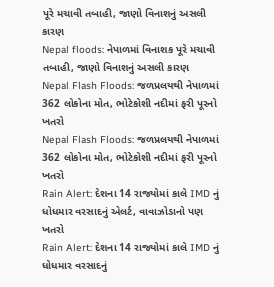પૂરે મચાવી તબાહી, જાણો વિનાશનું અસલી કારણ
Nepal floods: નેપાળમાં વિનાશક પૂરે મચાવી તબાહી, જાણો વિનાશનું અસલી કારણ
Nepal Flash Floods: જળપ્રલયથી નેપાળમાં 362 લોકોના મોત, ભોટેકોશી નદીમાં ફરી પૂરનો ખતરો
Nepal Flash Floods: જળપ્રલયથી નેપાળમાં 362 લોકોના મોત, ભોટેકોશી નદીમાં ફરી પૂરનો ખતરો
Rain Alert: દેશના 14 રાજ્યોમાં કાલે IMD નું ધોધમાર વરસાદનું એલર્ટ, વાવાઝોડાનો પણ ખતરો
Rain Alert: દેશના 14 રાજ્યોમાં કાલે IMD નું ધોધમાર વરસાદનું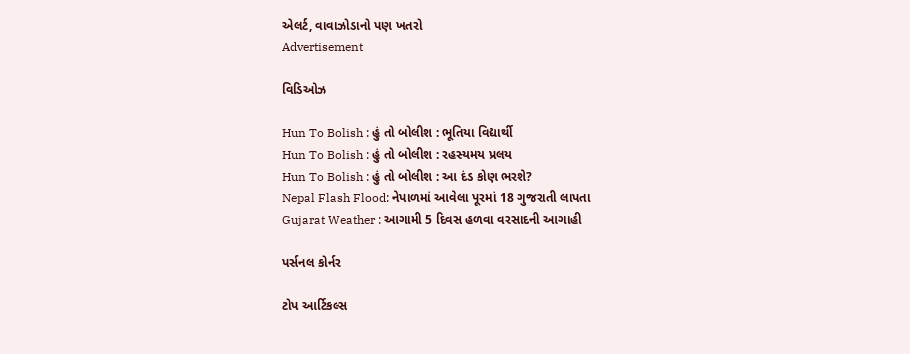એલર્ટ, વાવાઝોડાનો પણ ખતરો
Advertisement

વિડિઓઝ

Hun To Bolish : હું તો બોલીશ : ભૂતિયા વિદ્યાર્થી
Hun To Bolish : હું તો બોલીશ : રહસ્યમય પ્રલય
Hun To Bolish : હું તો બોલીશ : આ દંડ કોણ ભરશે?
Nepal Flash Flood: નેપાળમાં આવેલા પૂરમાં 18 ગુજરાતી લાપતા
Gujarat Weather : આગામી 5 દિવસ હળવા વરસાદની આગાહી

પર્સનલ કોર્નર

ટોપ આર્ટિકલ્સ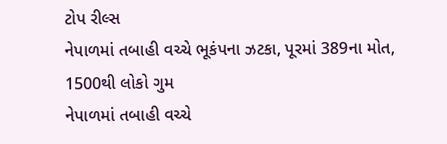ટોપ રીલ્સ
નેપાળમાં તબાહી વચ્ચે ભૂકંપના ઝટકા, પૂરમાં 389ના મોત, 1500થી લોકો ગુમ
નેપાળમાં તબાહી વચ્ચે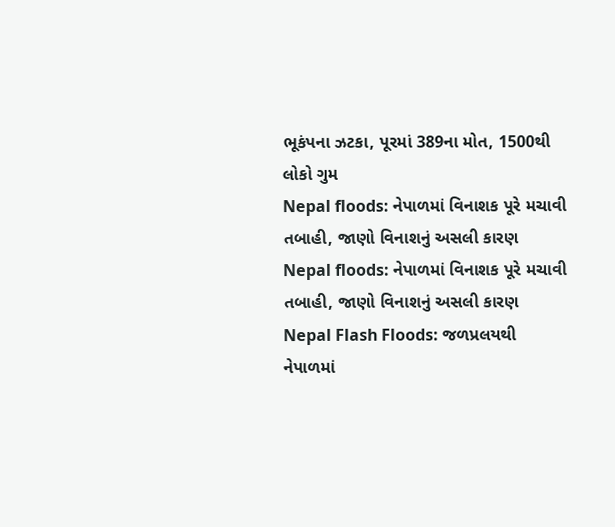ભૂકંપના ઝટકા, પૂરમાં 389ના મોત, 1500થી લોકો ગુમ
Nepal floods: નેપાળમાં વિનાશક પૂરે મચાવી તબાહી, જાણો વિનાશનું અસલી કારણ
Nepal floods: નેપાળમાં વિનાશક પૂરે મચાવી તબાહી, જાણો વિનાશનું અસલી કારણ
Nepal Flash Floods: જળપ્રલયથી નેપાળમાં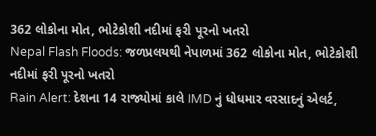362 લોકોના મોત, ભોટેકોશી નદીમાં ફરી પૂરનો ખતરો
Nepal Flash Floods: જળપ્રલયથી નેપાળમાં 362 લોકોના મોત, ભોટેકોશી નદીમાં ફરી પૂરનો ખતરો
Rain Alert: દેશના 14 રાજ્યોમાં કાલે IMD નું ધોધમાર વરસાદનું એલર્ટ,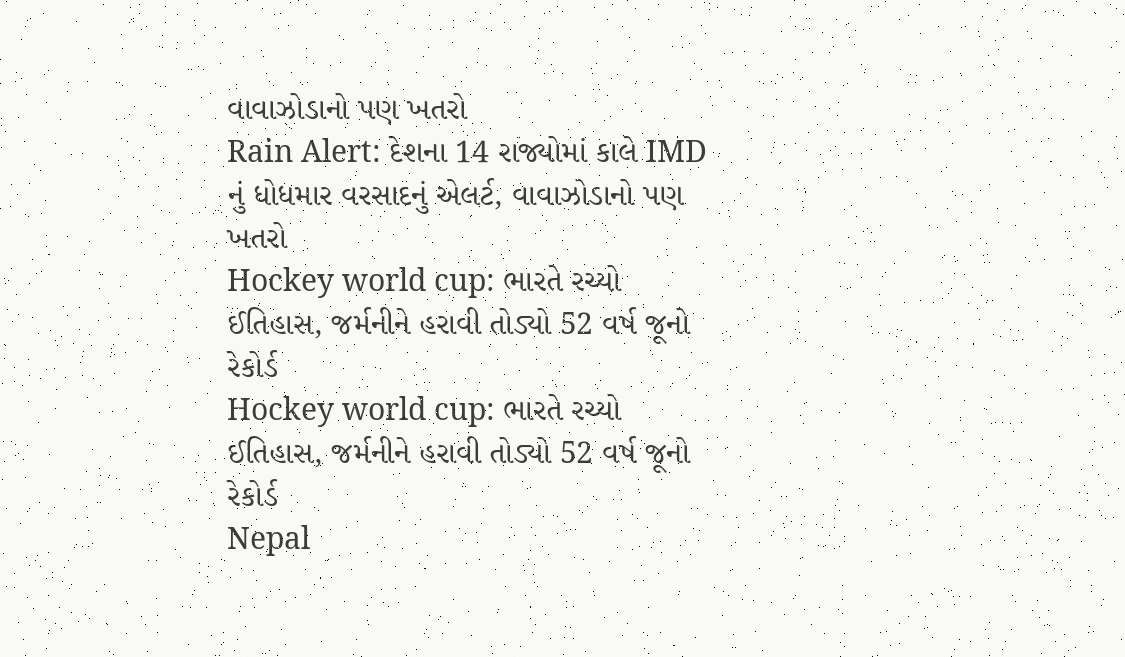વાવાઝોડાનો પણ ખતરો
Rain Alert: દેશના 14 રાજ્યોમાં કાલે IMD નું ધોધમાર વરસાદનું એલર્ટ, વાવાઝોડાનો પણ ખતરો
Hockey world cup: ભારતે રચ્યો ઈતિહાસ, જર્મનીને હરાવી તોડ્યો 52 વર્ષ જૂનો રેકોર્ડ
Hockey world cup: ભારતે રચ્યો ઈતિહાસ, જર્મનીને હરાવી તોડ્યો 52 વર્ષ જૂનો રેકોર્ડ
Nepal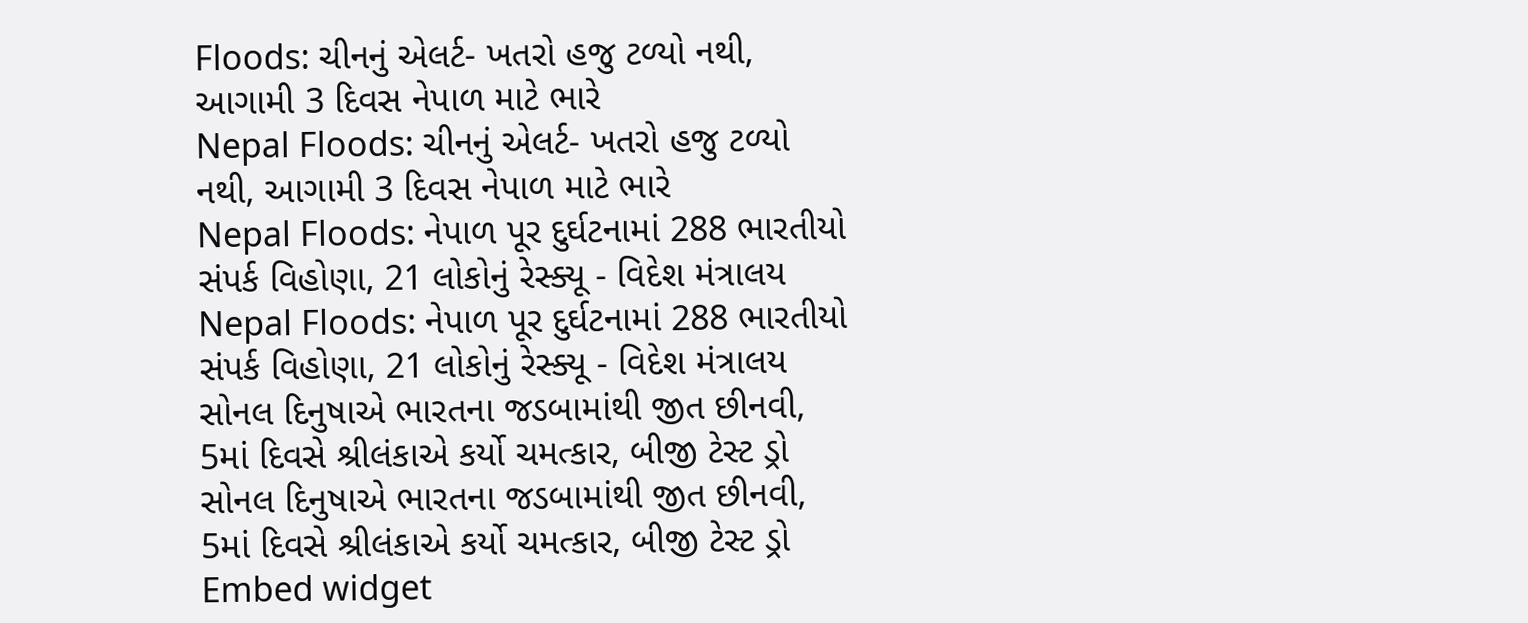Floods: ચીનનું એલર્ટ- ખતરો હજુ ટળ્યો નથી, આગામી 3 દિવસ નેપાળ માટે ભારે
Nepal Floods: ચીનનું એલર્ટ- ખતરો હજુ ટળ્યો નથી, આગામી 3 દિવસ નેપાળ માટે ભારે
Nepal Floods: નેપાળ પૂર દુર્ઘટનામાં 288 ભારતીયો સંપર્ક વિહોણા, 21 લોકોનું રેસ્ક્યૂ - વિદેશ મંત્રાલય
Nepal Floods: નેપાળ પૂર દુર્ઘટનામાં 288 ભારતીયો સંપર્ક વિહોણા, 21 લોકોનું રેસ્ક્યૂ - વિદેશ મંત્રાલય
સોનલ દિનુષાએ ભારતના જડબામાંથી જીત છીનવી, 5માં દિવસે શ્રીલંકાએ કર્યો ચમત્કાર, બીજી ટેસ્ટ ડ્રો
સોનલ દિનુષાએ ભારતના જડબામાંથી જીત છીનવી, 5માં દિવસે શ્રીલંકાએ કર્યો ચમત્કાર, બીજી ટેસ્ટ ડ્રો
Embed widget